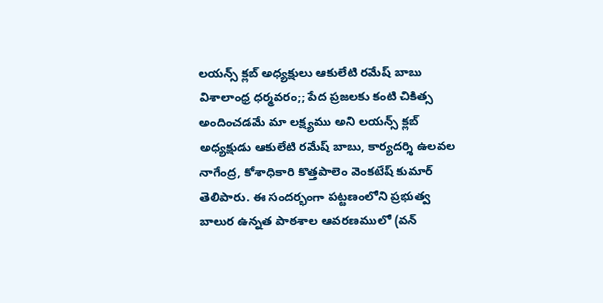లయన్స్ క్లబ్ అధ్యక్షులు ఆకులేటి రమేష్ బాబు
విశాలాంధ్ర ధర్మవరం;; పేద ప్రజలకు కంటి చికిత్స అందించడమే మా లక్ష్యము అని లయన్స్ క్లబ్ అధ్యక్షుడు ఆకులేటి రమేష్ బాబు, కార్యదర్శి ఉలవల నాగేంద్ర, కోశాధికారి కొత్తపాలెం వెంకటేష్ కుమార్ తెలిపారు. ఈ సందర్భంగా పట్టణంలోని ప్రభుత్వ బాలుర ఉన్నత పాఠశాల ఆవరణములో (వన్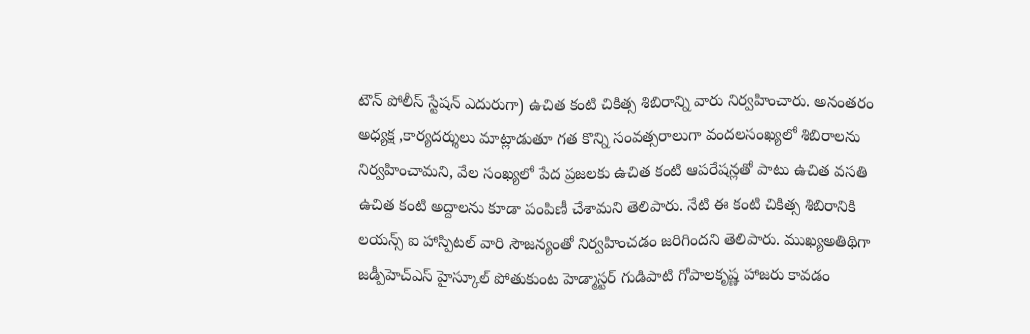టౌన్ పోలీస్ స్టేషన్ ఎదురుగా) ఉచిత కంటి చికిత్స శిబిరాన్ని వారు నిర్వహించారు. అనంతరం అధ్యక్ష ,కార్యదర్శులు మాట్లాడుతూ గత కొన్ని సంవత్సరాలుగా వందలసంఖ్యలో శిబిరాలను నిర్వహించామని, వేల సంఖ్యలో పేద ప్రజలకు ఉచిత కంటి ఆపరేషన్లతో పాటు ఉచిత వసతి ఉచిత కంటి అద్దాలను కూడా పంపిణీ చేశామని తెలిపారు. నేటి ఈ కంటి చికిత్స శిబిరానికి లయన్స్ ఐ హాస్పిటల్ వారి సౌజన్యంతో నిర్వహించడం జరిగిందని తెలిపారు. ముఖ్యఅతిథిగా జడ్పీహెచ్ఎస్ హైస్కూల్ పోతుకుంట హెడ్మాస్టర్ గుడిపాటి గోపాలకృష్ణ హాజరు కావడం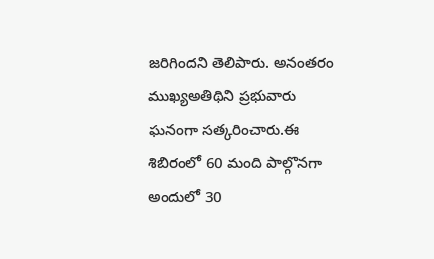జరిగిందని తెలిపారు. అనంతరం ముఖ్యఅతిథిని ప్రభువారు ఘనంగా సత్కరించారు.ఈ శిబిరంలో 60 మంది పాల్గొనగా అందులో 30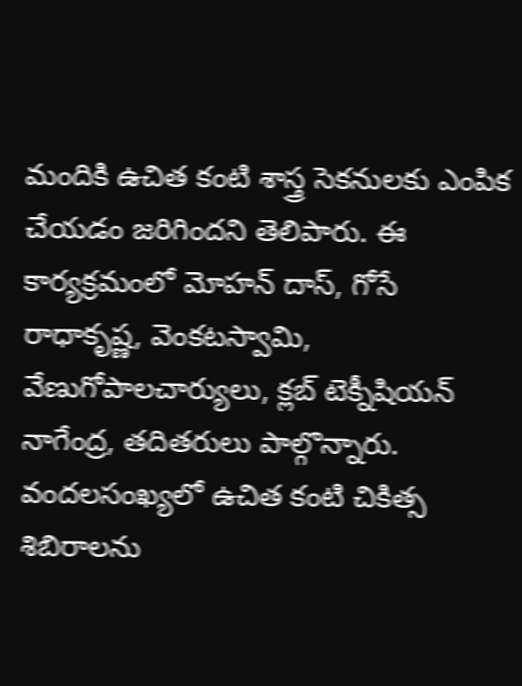మందికి ఉచిత కంటి శాస్త్ర సెకనులకు ఎంపిక చేయడం జరిగిందని తెలిపారు. ఈ కార్యక్రమంలో మోహన్ దాస్, గోసే రాధాకృష్ణ, వెంకటస్వామి, వేణుగోపాలచార్యులు, క్లబ్ టెక్నీషియన్ నాగేంద్ర, తదితరులు పాల్గొన్నారు.
వందలసంఖ్యలో ఉచిత కంటి చికిత్స శిబిరాలను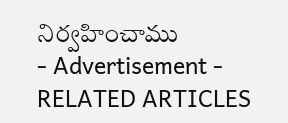నిర్వహించాము
- Advertisement -
RELATED ARTICLES